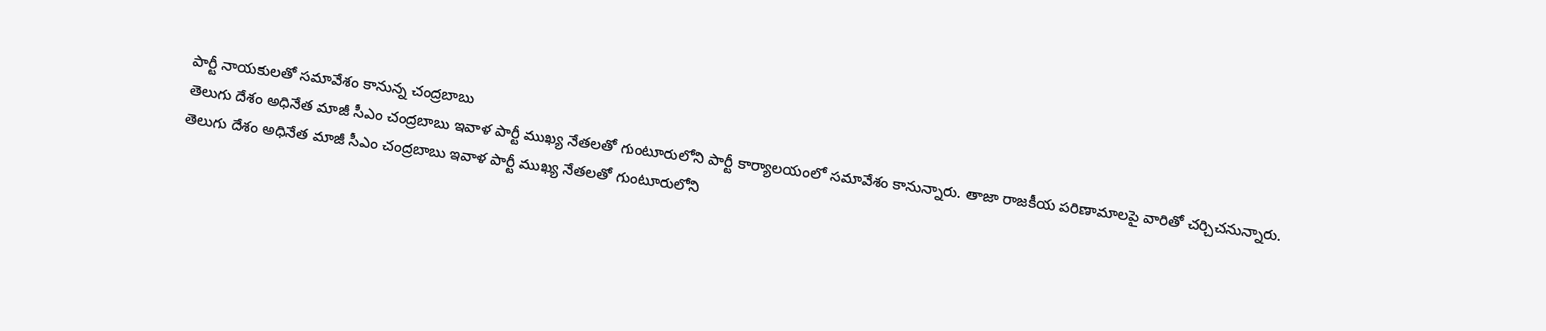పార్టీ నాయకులతో సమావేశం కానున్న చంద్రబాబు
తెలుగు దేశం అధినేత మాజీ సీఎం చంద్రబాబు ఇవాళ పార్టీ ముఖ్య నేతలతో గుంటూరులోని పార్టీ కార్యాలయంలో సమావేశం కానున్నారు. తాజా రాజకీయ పరిణామాలపై వారితో చర్చిచనున్నారు.
తెలుగు దేశం అధినేత మాజీ సీఎం చంద్రబాబు ఇవాళ పార్టీ ముఖ్య నేతలతో గుంటూరులోని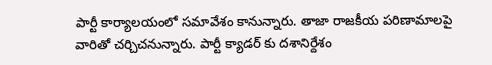పార్టీ కార్యాలయంలో సమావేశం కానున్నారు. తాజా రాజకీయ పరిణామాలపై వారితో చర్చిచనున్నారు. పార్టీ క్యాడర్ కు దశానిర్దేశం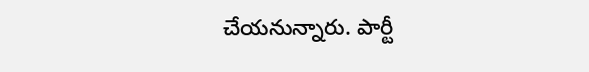చేయనున్నారు. పార్టీ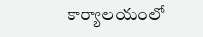కార్యాలయంలో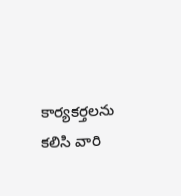కార్యకర్తలను కలిసి వారి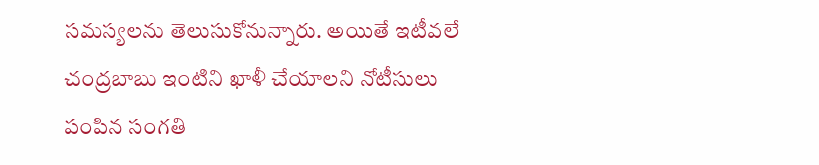సమస్యలను తెలుసుకోనున్నారు. అయితే ఇటీవలే చంద్రబాబు ఇంటిని ఖాళీ చేయాలని నోటీసులు పంపిన సంగతి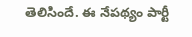తెలిసిందే. ఈ నేపథ్యం పార్టీ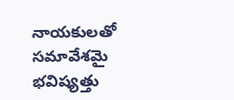నాయకులతో సమావేశమై భవిష్యత్తు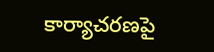కార్యాచరణపై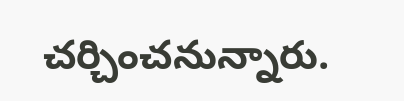చర్చించనున్నారు.